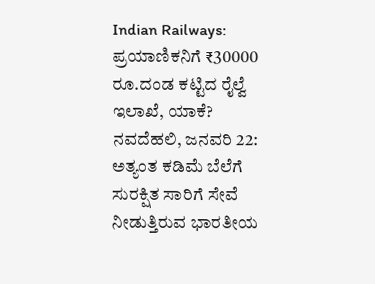Indian Railways: ಪ್ರಯಾಣಿಕನಿಗೆ ₹30000 ರೂ.ದಂಡ ಕಟ್ಟಿದ ರೈಲ್ವೆ ಇಲಾಖೆ, ಯಾಕೆ?
ನವದೆಹಲಿ, ಜನವರಿ 22: ಅತ್ಯಂತ ಕಡಿಮೆ ಬೆಲೆಗೆ ಸುರಕ್ಷಿತ ಸಾರಿಗೆ ಸೇವೆ ನೀಡುತ್ತಿರುವ ಭಾರತೀಯ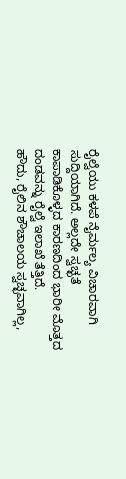ರೈಲ್ವೆಯು ಕಳಪೆ ನೈರ್ಮಲ್ಯ ವಿಚಾರವಾಗಿ ಸುದ್ದಿಯಾಗಿದೆ. ಅಲ್ಲದೇ ಸ್ವಚ್ಛತೆ ಕಾಪಾಡಿಕೊಳ್ಳದ ಕಾರಣದಿಂದ ಭಾರೀ ಮೊತ್ತದ ದಂಡವನ್ನು ರೈಲ್ವೆ ಇಲಾಖೆ ತೆತ್ತಿದೆ.
ಹೌದು, ರೈಲಿನ ಶೌಚಾಲಯ ಸ್ವಚ್ಛವಾಗಿಲ್ಲ,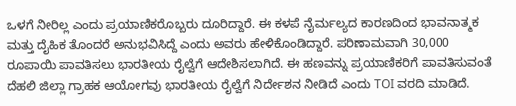ಒಳಗೆ ನೀರಿಲ್ಲ ಎಂದು ಪ್ರಯಾಣಿಕರೊಬ್ಬರು ದೂರಿದ್ದಾರೆ. ಈ ಕಳಪೆ ನೈರ್ಮಲ್ಯದ ಕಾರಣದಿಂದ ಭಾವನಾತ್ಮಕ ಮತ್ತು ದೈಹಿಕ ತೊಂದರೆ ಅನುಭವಿಸಿದ್ದೆ ಎಂದು ಅವರು ಹೇಳಿಕೊಂಡಿದ್ದಾರೆ. ಪರಿಣಾಮವಾಗಿ 30,000 ರೂಪಾಯಿ ಪಾವತಿಸಲು ಭಾರತೀಯ ರೈಲ್ವೆಗೆ ಆದೇಶಿಸಲಾಗಿದೆ. ಈ ಹಣವನ್ನು ಪ್ರಯಾಣಿಕರಿಗೆ ಪಾವತಿಸುವಂತೆ ದೆಹಲಿ ಜಿಲ್ಲಾ ಗ್ರಾಹಕ ಆಯೋಗವು ಭಾರತೀಯ ರೈಲ್ವೆಗೆ ನಿರ್ದೇಶನ ನೀಡಿದೆ ಎಂದು TOI ವರದಿ ಮಾಡಿದೆ.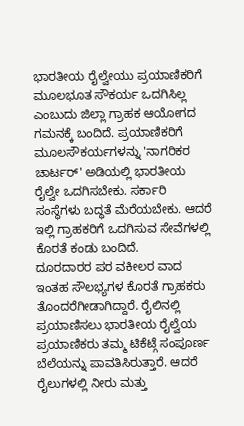ಭಾರತೀಯ ರೈಲ್ವೇಯು ಪ್ರಯಾಣಿಕರಿಗೆ ಮೂಲಭೂತ ಸೌಕರ್ಯ ಒದಗಿಸಿಲ್ಲ ಎಂಬುದು ಜಿಲ್ಲಾ ಗ್ರಾಹಕ ಆಯೋಗದ ಗಮನಕ್ಕೆ ಬಂದಿದೆ. ಪ್ರಯಾಣಿಕರಿಗೆ ಮೂಲಸೌಕರ್ಯಗಳನ್ನು 'ನಾಗರಿಕರ ಚಾರ್ಟರ್' ಅಡಿಯಲ್ಲಿ ಭಾರತೀಯ ರೈಲ್ವೇ ಒದಗಿಸಬೇಕು. ಸರ್ಕಾರಿ ಸಂಸ್ಥೆಗಳು ಬದ್ಧತೆ ಮೆರೆಯಬೇಕು. ಆದರೆ ಇಲ್ಲಿ ಗ್ರಾಹಕರಿಗೆ ಒದಗಿಸುವ ಸೇವೆಗಳಲ್ಲಿ ಕೊರತೆ ಕಂಡು ಬಂದಿದೆ.
ದೂರದಾರರ ಪರ ವಕೀಲರ ವಾದ
ಇಂತಹ ಸೌಲಭ್ಯಗಳ ಕೊರತೆ ಗ್ರಾಹಕರು ತೊಂದರೆಗೀಡಾಗಿದ್ದಾರೆ. ರೈಲಿನಲ್ಲಿ ಪ್ರಯಾಣಿಸಲು ಭಾರತೀಯ ರೈಲ್ವೆಯ ಪ್ರಯಾಣಿಕರು ತಮ್ಮ ಟಿಕೆಟ್ಗೆ ಸಂಪೂರ್ಣ ಬೆಲೆಯನ್ನು ಪಾವತಿಸಿರುತ್ತಾರೆ. ಆದರೆ ರೈಲುಗಳಲ್ಲಿ ನೀರು ಮತ್ತು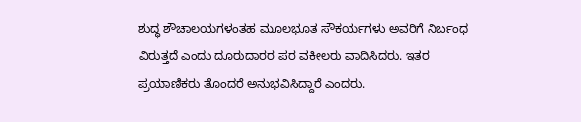ಶುದ್ಧ ಶೌಚಾಲಯಗಳಂತಹ ಮೂಲಭೂತ ಸೌಕರ್ಯಗಳು ಅವರಿಗೆ ನಿರ್ಬಂಧ ವಿರುತ್ತದೆ ಎಂದು ದೂರುದಾರರ ಪರ ವಕೀಲರು ವಾದಿಸಿದರು. ಇತರ ಪ್ರಯಾಣಿಕರು ತೊಂದರೆ ಅನುಭವಿಸಿದ್ದಾರೆ ಎಂದರು.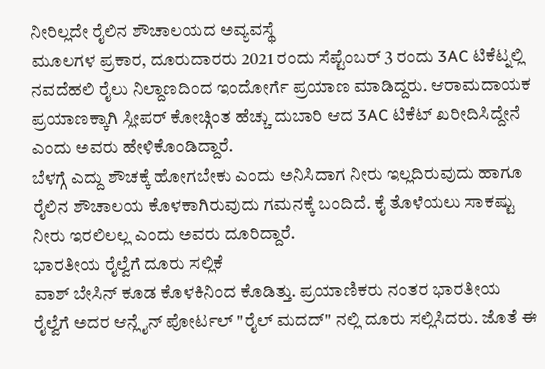ನೀರಿಲ್ಲದೇ ರೈಲಿನ ಶೌಚಾಲಯದ ಅವ್ಯವಸ್ಥೆ
ಮೂಲಗಳ ಪ್ರಕಾರ, ದೂರುದಾರರು 2021 ರಂದು ಸೆಪ್ಟೆಂಬರ್ 3 ರಂದು 3AC ಟಿಕೆಟ್ನಲ್ಲಿ ನವದೆಹಲಿ ರೈಲು ನಿಲ್ದಾಣದಿಂದ ಇಂದೋರ್ಗೆ ಪ್ರಯಾಣ ಮಾಡಿದ್ದರು. ಆರಾಮದಾಯಕ ಪ್ರಯಾಣಕ್ಕಾಗಿ ಸ್ಲೀಪರ್ ಕೋಚ್ಗಿಂತ ಹೆಚ್ಚು ದುಬಾರಿ ಆದ 3AC ಟಿಕೆಟ್ ಖರೀದಿಸಿದ್ದೇನೆ ಎಂದು ಅವರು ಹೇಳಿಕೊಂಡಿದ್ದಾರೆ.
ಬೆಳಗ್ಗೆ ಎದ್ದು ಶೌಚಕ್ಕೆ ಹೋಗಬೇಕು ಎಂದು ಅನಿಸಿದಾಗ ನೀರು ಇಲ್ಲದಿರುವುದು ಹಾಗೂ ರೈಲಿನ ಶೌಚಾಲಯ ಕೊಳಕಾಗಿರುವುದು ಗಮನಕ್ಕೆ ಬಂದಿದೆ. ಕೈ ತೊಳೆಯಲು ಸಾಕಷ್ಟು ನೀರು ಇರಲಿಲಲ್ಲ ಎಂದು ಅವರು ದೂರಿದ್ದಾರೆ.
ಭಾರತೀಯ ರೈಲ್ವೆಗೆ ದೂರು ಸಲ್ಲಿಕೆ
ವಾಶ್ ಬೇಸಿನ್ ಕೂಡ ಕೊಳಕಿನಿಂದ ಕೊಡಿತ್ತು. ಪ್ರಯಾಣಿಕರು ನಂತರ ಭಾರತೀಯ ರೈಲ್ವೆಗೆ ಅದರ ಆನ್ಲೈನ್ ಪೋರ್ಟಲ್ "ರೈಲ್ ಮದದ್" ನಲ್ಲಿ ದೂರು ಸಲ್ಲಿಸಿದರು. ಜೊತೆ ಈ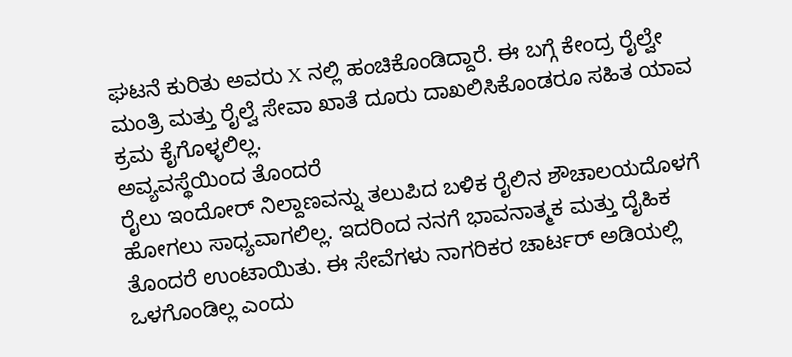ಘಟನೆ ಕುರಿತು ಅವರು X ನಲ್ಲಿ ಹಂಚಿಕೊಂಡಿದ್ದಾರೆ. ಈ ಬಗ್ಗೆ ಕೇಂದ್ರ ರೈಲ್ವೇ ಮಂತ್ರಿ ಮತ್ತು ರೈಲ್ವೆ ಸೇವಾ ಖಾತೆ ದೂರು ದಾಖಲಿಸಿಕೊಂಡರೂ ಸಹಿತ ಯಾವ ಕ್ರಮ ಕೈಗೊಳ್ಳಲಿಲ್ಲ.
ಅವ್ಯವಸ್ಥೆಯಿಂದ ತೊಂದರೆ
ರೈಲು ಇಂದೋರ್ ನಿಲ್ದಾಣವನ್ನು ತಲುಪಿದ ಬಳಿಕ ರೈಲಿನ ಶೌಚಾಲಯದೊಳಗೆ ಹೋಗಲು ಸಾಧ್ಯವಾಗಲಿಲ್ಲ. ಇದರಿಂದ ನನಗೆ ಭಾವನಾತ್ಮಕ ಮತ್ತು ದೈಹಿಕ ತೊಂದರೆ ಉಂಟಾಯಿತು. ಈ ಸೇವೆಗಳು ನಾಗರಿಕರ ಚಾರ್ಟರ್ ಅಡಿಯಲ್ಲಿ ಒಳಗೊಂಡಿಲ್ಲ ಎಂದು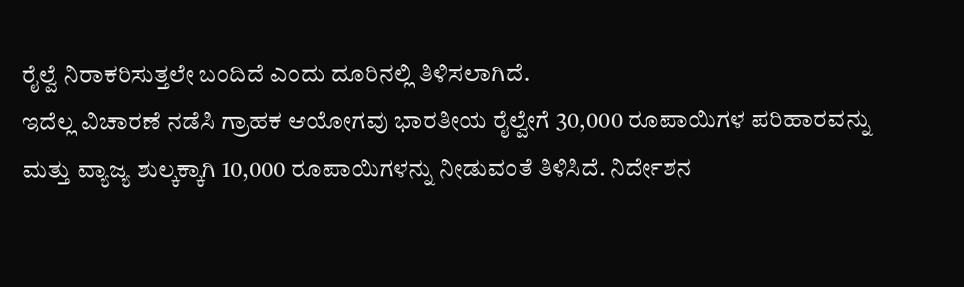ರೈಲ್ವೆ ನಿರಾಕರಿಸುತ್ತಲೇ ಬಂದಿದೆ ಎಂದು ದೂರಿನಲ್ಲಿ ತಿಳಿಸಲಾಗಿದೆ.
ಇದೆಲ್ಲ ವಿಚಾರಣೆ ನಡೆಸಿ ಗ್ರಾಹಕ ಆಯೋಗವು ಭಾರತೀಯ ರೈಲ್ವೇಗೆ 30,000 ರೂಪಾಯಿಗಳ ಪರಿಹಾರವನ್ನು ಮತ್ತು ವ್ಯಾಜ್ಯ ಶುಲ್ಕಕ್ಕಾಗಿ 10,000 ರೂಪಾಯಿಗಳನ್ನು ನೀಡುವಂತೆ ತಿಳಿಸಿದೆ. ನಿರ್ದೇಶನ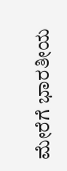ಮೇರೆಗೆ ಭಾರತೀಯ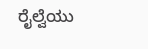ರೈಲ್ವೆಯು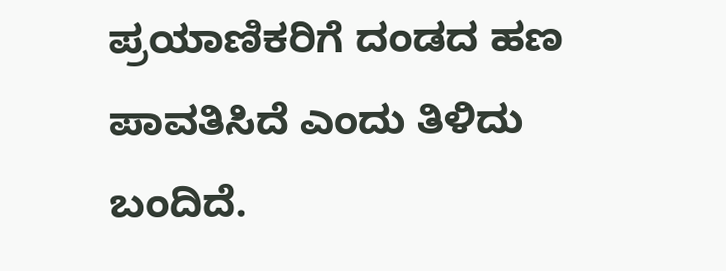ಪ್ರಯಾಣಿಕರಿಗೆ ದಂಡದ ಹಣ ಪಾವತಿಸಿದೆ ಎಂದು ತಿಳಿದು ಬಂದಿದೆ.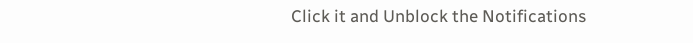Click it and Unblock the Notifications